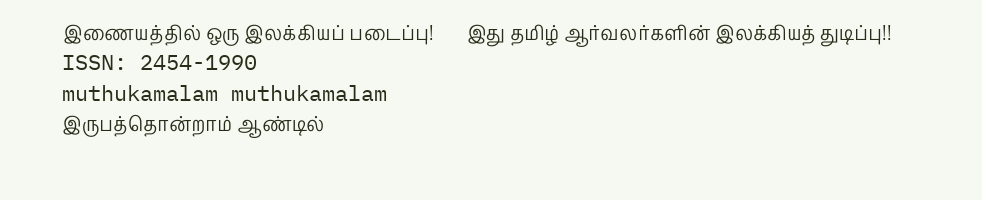இணையத்தில் ஒரு இலக்கியப் படைப்பு!       இது தமிழ் ஆர்வலர்களின் இலக்கியத் துடிப்பு!!           ISSN: 2454-1990
muthukamalam muthukamalam
இருபத்தொன்றாம் ஆண்டில்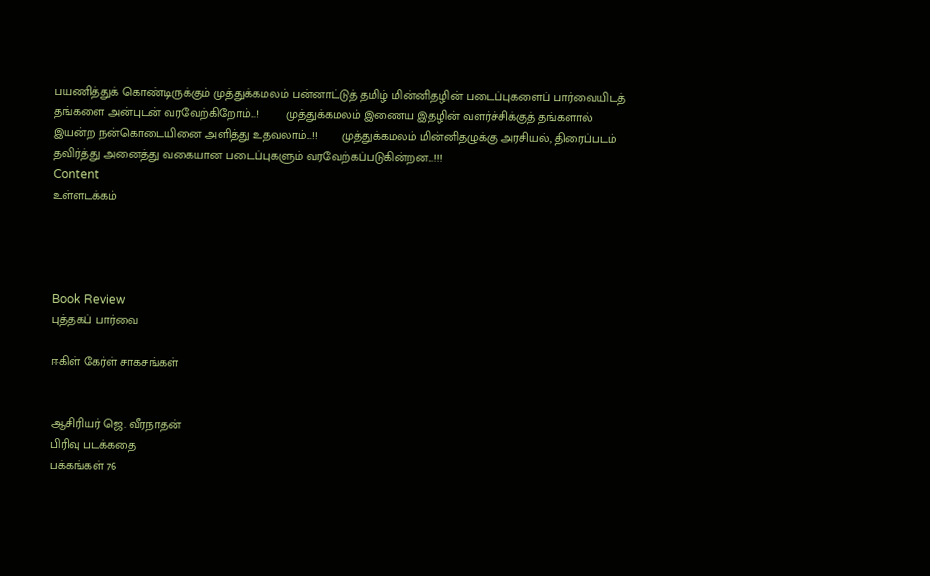பயணித்துக் கொண்டிருக்கும் முத்துக்கமலம் பன்னாட்டுத் தமிழ் மின்னிதழின் படைப்புகளைப் பார்வையிடத் தங்களை அன்புடன் வரவேற்கிறோம்...!        முத்துக்கமலம் இணைய இதழின் வளர்ச்சிக்குத் தங்களால் இயன்ற நன்கொடையினை அளித்து உதவலாம்...!!       முத்துக்கமலம் மின்னிதழுக்கு அரசியல், திரைப்படம் தவிர்த்து அனைத்து வகையான படைப்புகளும் வரவேற்கப்படுகின்றன...!!!
Content
உள்ளடக்கம்




Book Review
புத்தகப் பார்வை

ஈகிள் கேர்ள் சாகசங்கள்


ஆசிரியர் ஜெ. வீரநாதன்
பிரிவு படக்கதை
பக்கங்கள் 76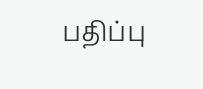பதிப்பு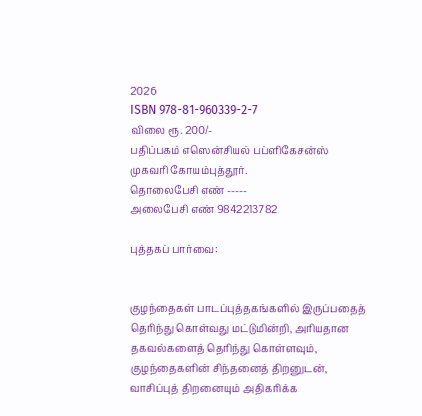2026
ISBN 978-81-960339-2-7
விலை ரூ. 200/-
பதிப்பகம் எஸென்சியல் பப்ளிகேசன்ஸ்
முகவரி கோயம்புத்தூர்.
தொலைபேசி எண் -----
அலைபேசி எண் 9842213782

புத்தகப் பார்வை:


குழந்தைகள் பாடப்புத்தகங்களில் இருப்பதைத் தெரிந்து கொள்வது மட்டுமின்றி, அரியதான தகவல்களைத் தெரிந்து கொள்ளவும், குழந்தைகளின் சிந்தனைத் திறனுடன், வாசிப்புத் திறனையும் அதிகரிக்க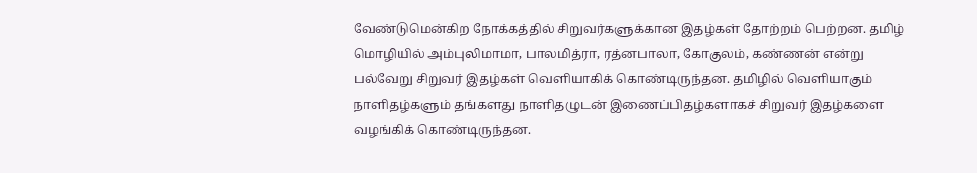வேண்டுமென்கிற நோக்கத்தில் சிறுவர்களுக்கான இதழ்கள் தோற்றம் பெற்றன. தமிழ் மொழியில் அம்புலிமாமா, பாலமித்ரா, ரத்னபாலா, கோகுலம், கண்ணன் என்று பல்வேறு சிறுவர் இதழ்கள் வெளியாகிக் கொண்டிருந்தன. தமிழில் வெளியாகும் நாளிதழ்களும் தங்களது நாளிதழுடன் இணைப்பிதழ்களாகச் சிறுவர் இதழ்களை வழங்கிக் கொண்டிருந்தன.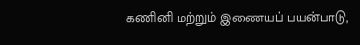கணினி மற்றும் இணையப் பயன்பாடு,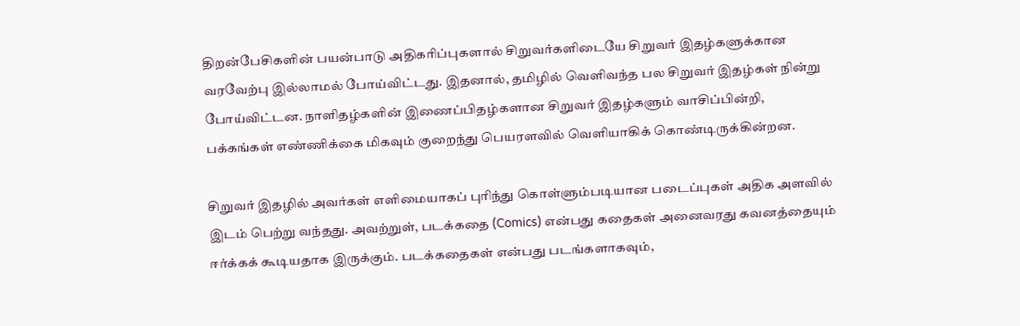திறன்பேசிகளின் பயன்பாடு அதிகரிப்புகளால் சிறுவர்களிடையே சிறுவர் இதழ்களுக்கான வரவேற்பு இல்லாமல் போய்விட்டது. இதனால், தமிழில் வெளிவந்த பல சிறுவர் இதழ்கள் நின்று போய்விட்டன. நாளிதழ்களின் இணைப்பிதழ்களான சிறுவர் இதழ்களும் வாசிப்பின்றி, பக்கங்கள் எண்ணிக்கை மிகவும் குறைந்து பெயரளவில் வெளியாகிக் கொண்டிருக்கின்றன.

சிறுவர் இதழில் அவர்கள் எளிமையாகப் புரிந்து கொள்ளும்படியான படைப்புகள் அதிக அளவில் இடம் பெற்று வந்தது. அவற்றுள், படக்கதை (Comics) என்பது கதைகள் அனைவரது கவனத்தையும் ஈர்க்கக் கூடியதாக இருக்கும். படக்கதைகள் என்பது படங்களாகவும்,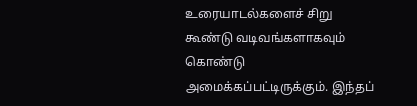உரையாடல்களைச் சிறு கூண்டு வடிவங்களாகவும் கொண்டு அமைக்கப்பட்டிருக்கும். இந்தப்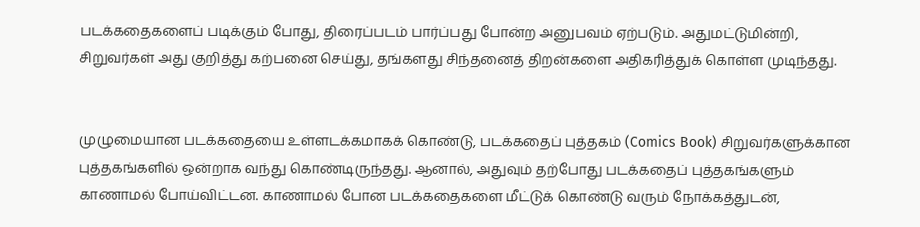படக்கதைகளைப் படிக்கும் போது, திரைப்படம் பார்ப்பது போன்ற அனுபவம் ஏற்படும். அதுமட்டுமின்றி, சிறுவர்கள் அது குறித்து கற்பனை செய்து, தங்களது சிந்தனைத் திறன்களை அதிகரித்துக் கொள்ள முடிந்தது.


முழுமையான படக்கதையை உள்ளடக்கமாகக் கொண்டு, படக்கதைப் புத்தகம் (Comics Book) சிறுவர்களுக்கான புத்தகங்களில் ஒன்றாக வந்து கொண்டிருந்தது. ஆனால், அதுவும் தற்போது படக்கதைப் புத்தகங்களும் காணாமல் போய்விட்டன. காணாமல் போன படக்கதைகளை மீட்டுக் கொண்டு வரும் நோக்கத்துடன்,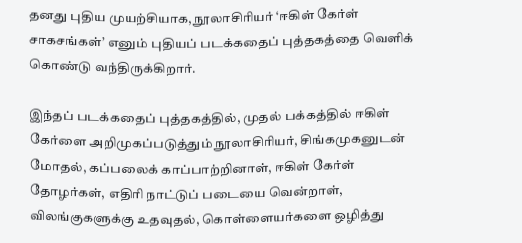தனது புதிய முயற்சியாக, நூலாசிரியர் ‘ஈகிள் கேர்ள் சாகசங்கள்’ எனும் புதியப் படக்கதைப் புத்தகத்தை வெளிக் கொண்டு வந்திருக்கிறார்.

இந்தப் படக்கதைப் புத்தகத்தில், முதல் பக்கத்தில் ஈகிள் கேர்ளை அறிமுகப்படுத்தும் நூலாசிரியர், சிங்கமுகனுடன் மோதல், கப்பலைக் காப்பாற்றினாள், ஈகிள் கேர்ள் தோழர்கள், எதிரி நாட்டுப் படையை வென்றாள், விலங்குகளுக்கு உதவுதல், கொள்ளையர்களை ஒழித்து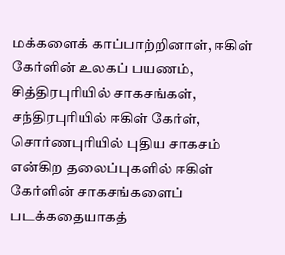மக்களைக் காப்பாற்றினாள், ஈகிள் கேர்ளின் உலகப் பயணம், சித்திரபுரியில் சாகசங்கள், சந்திரபுரியில் ஈகிள் கேர்ள், சொர்ணபுரியில் புதிய சாகசம் என்கிற தலைப்புகளில் ஈகிள் கேர்ளின் சாகசங்களைப் படக்கதையாகத்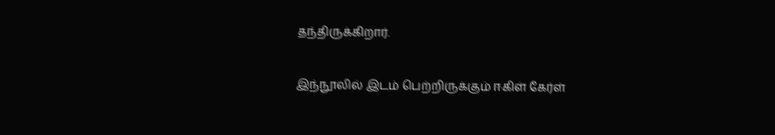தந்திருக்கிறார்.

இந்நூலில் இடம் பெற்றிருக்கும் ஈகிள் கேர்ள்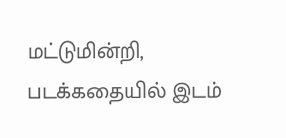மட்டுமின்றி, படக்கதையில் இடம்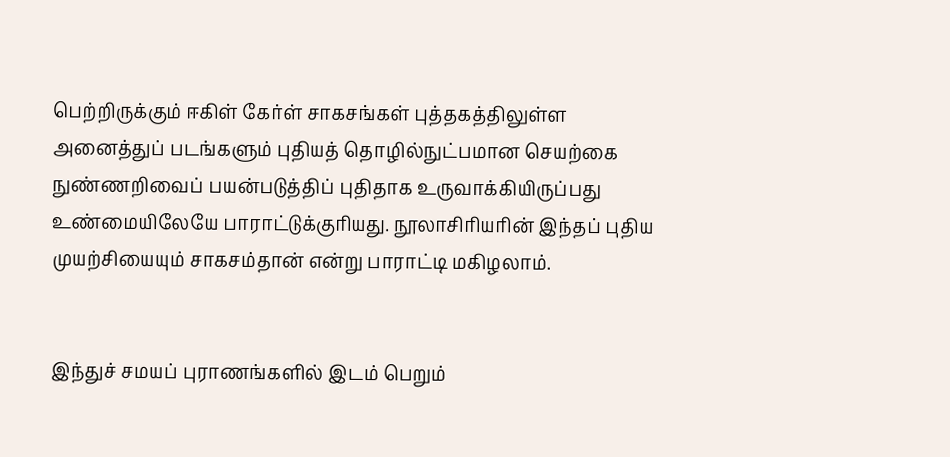பெற்றிருக்கும் ஈகிள் கேர்ள் சாகசங்கள் புத்தகத்திலுள்ள அனைத்துப் படங்களும் புதியத் தொழில்நுட்பமான செயற்கை நுண்ணறிவைப் பயன்படுத்திப் புதிதாக உருவாக்கியிருப்பது உண்மையிலேயே பாராட்டுக்குரியது. நூலாசிரியரின் இந்தப் புதிய முயற்சியையும் சாகசம்தான் என்று பாராட்டி மகிழலாம்.


இந்துச் சமயப் புராணங்களில் இடம் பெறும்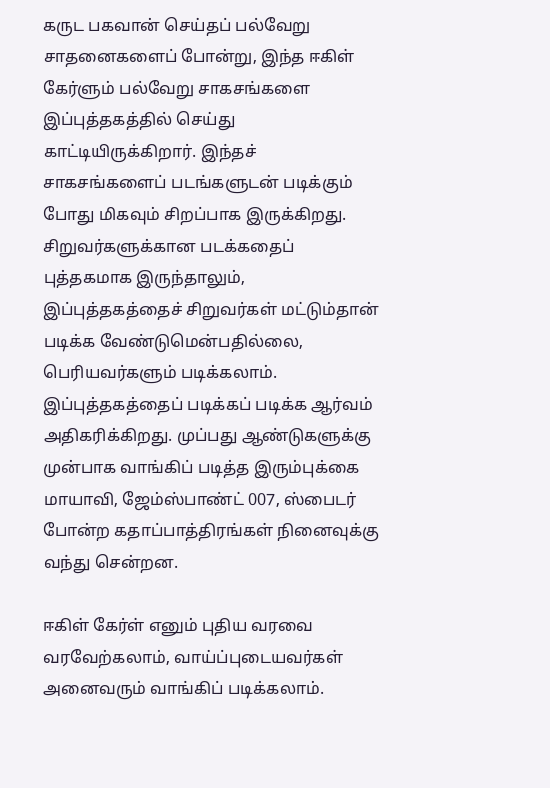கருட பகவான் செய்தப் பல்வேறு சாதனைகளைப் போன்று, இந்த ஈகிள் கேர்ளும் பல்வேறு சாகசங்களை இப்புத்தகத்தில் செய்து காட்டியிருக்கிறார். இந்தச் சாகசங்களைப் படங்களுடன் படிக்கும் போது மிகவும் சிறப்பாக இருக்கிறது. சிறுவர்களுக்கான படக்கதைப் புத்தகமாக இருந்தாலும், இப்புத்தகத்தைச் சிறுவர்கள் மட்டும்தான் படிக்க வேண்டுமென்பதில்லை, பெரியவர்களும் படிக்கலாம். இப்புத்தகத்தைப் படிக்கப் படிக்க ஆர்வம் அதிகரிக்கிறது. முப்பது ஆண்டுகளுக்கு முன்பாக வாங்கிப் படித்த இரும்புக்கை மாயாவி, ஜேம்ஸ்பாண்ட் 007, ஸ்பைடர் போன்ற கதாப்பாத்திரங்கள் நினைவுக்கு வந்து சென்றன.

ஈகிள் கேர்ள் எனும் புதிய வரவை வரவேற்கலாம், வாய்ப்புடையவர்கள் அனைவரும் வாங்கிப் படிக்கலாம்.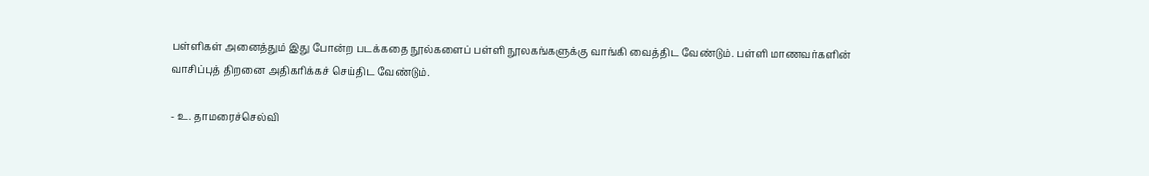பள்ளிகள் அனைத்தும் இது போன்ற படக்கதை நூல்களைப் பள்ளி நூலகங்களுக்கு வாங்கி வைத்திட வேண்டும். பள்ளி மாணவர்களின் வாசிப்புத் திறனை அதிகரிக்கச் செய்திட வேண்டும்.

- உ. தாமரைச்செல்வி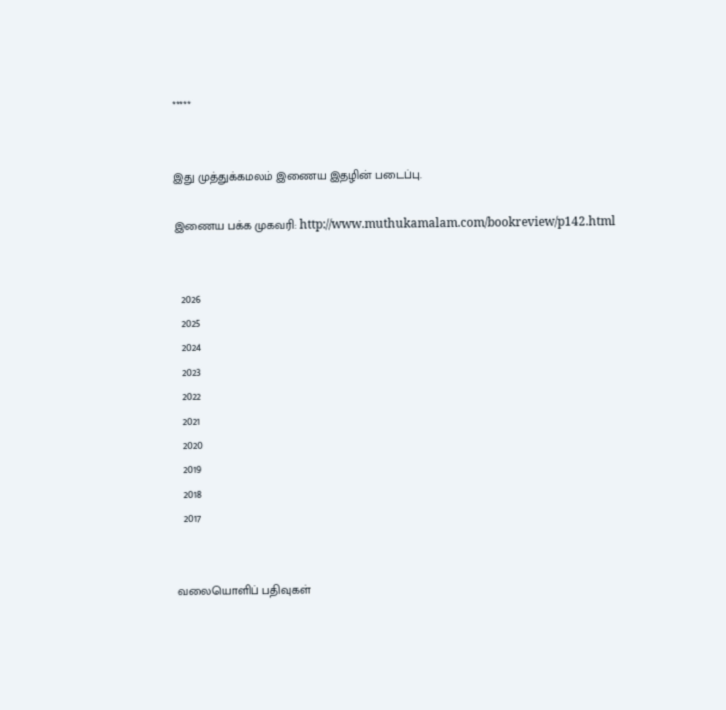*****


இது முத்துக்கமலம் இணைய இதழின் படைப்பு.

இணைய பக்க முகவரி: http://www.muthukamalam.com/bookreview/p142.html


  2026
  2025
  2024
  2023
  2022
  2021
  2020
  2019
  2018
  2017


வலையொளிப் பதிவுகள்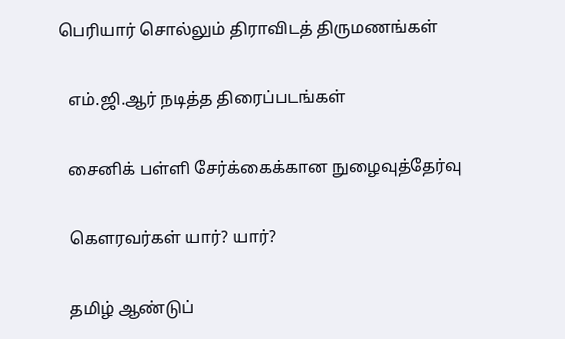பெரியார் சொல்லும் திராவிடத் திருமணங்கள்

  எம்.ஜி.ஆர் நடித்த திரைப்படங்கள்

  சைனிக் பள்ளி சேர்க்கைக்கான நுழைவுத்தேர்வு

  கௌரவர்கள் யார்? யார்?

  தமிழ் ஆண்டுப்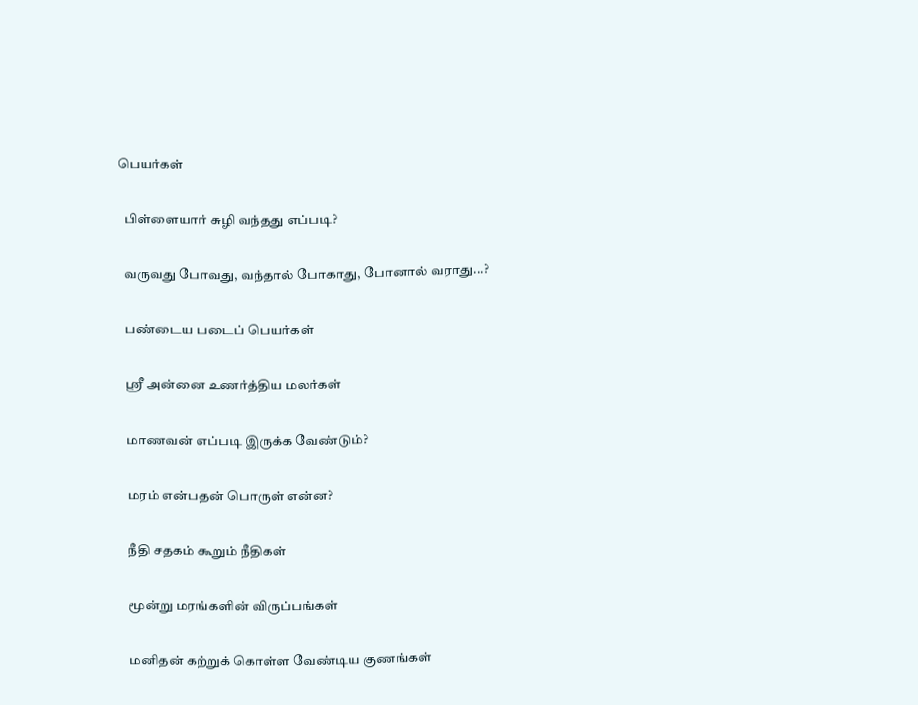பெயர்கள்

  பிள்ளையார் சுழி வந்தது எப்படி?

  வருவது போவது, வந்தால் போகாது, போனால் வராது...?

  பண்டைய படைப் பெயர்கள்

  ஸ்ரீ அன்னை உணர்த்திய மலர்கள்

  மாணவன் எப்படி இருக்க வேண்டும்?

  மரம் என்பதன் பொருள் என்ன?

  நீதி சதகம் கூறும் நீதிகள்

  மூன்று மரங்களின் விருப்பங்கள்

  மனிதன் கற்றுக் கொள்ள வேண்டிய குணங்கள்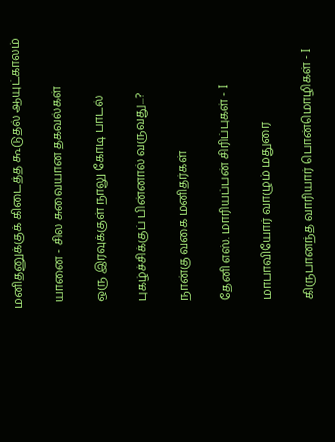மனிதனுக்குக் கிடைத்த கூடுதல் ஆயுட்காலம்

  யானை - சில சுவையான தகவல்கள்

  ஒரு இரவுக்குள் நாலு கோடி பாடல்

  புகழ்ச்சிக்குப் பின்னால் வருவது...?

  நான்கு வகை மனிதர்கள்

  தேனி எஸ். மாரியப்பன் சிரிப்புகள் - I

  மாபாவியோர் வாழும் மதுரை

  கிருபானந்த வாரியார் பொன்மொழிகள் - I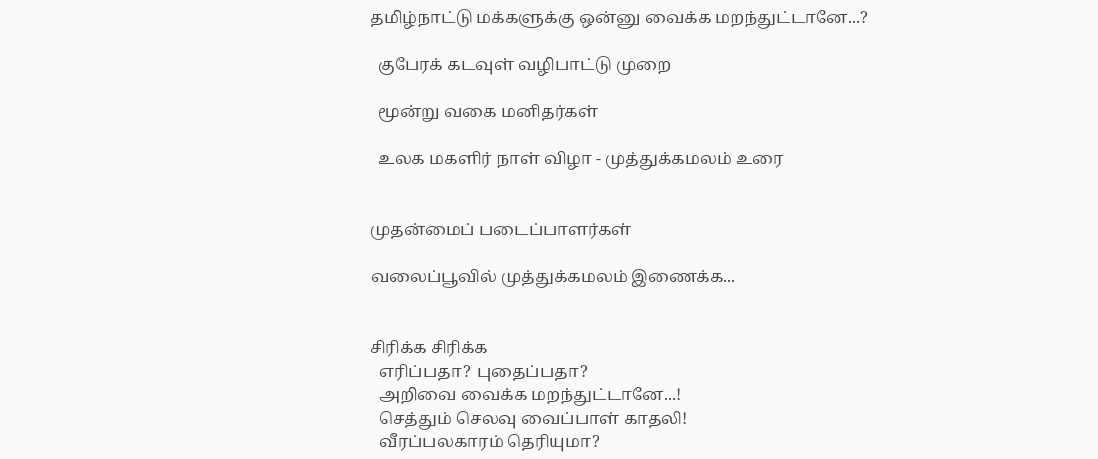தமிழ்நாட்டு மக்களுக்கு ஒன்னு வைக்க மறந்துட்டானே...?

  குபேரக் கடவுள் வழிபாட்டு முறை

  மூன்று வகை மனிதர்கள்

  உலக மகளிர் நாள் விழா - முத்துக்கமலம் உரை


முதன்மைப் படைப்பாளர்கள்

வலைப்பூவில் முத்துக்கமலம் இணைக்க...


சிரிக்க சிரிக்க
  எரிப்பதா? புதைப்பதா?
  அறிவை வைக்க மறந்துட்டானே...!
  செத்தும் செலவு வைப்பாள் காதலி!
  வீரப்பலகாரம் தெரியுமா?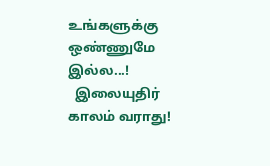உங்களுக்கு ஒண்ணுமே இல்ல...!
  இலையுதிர் காலம் வராது!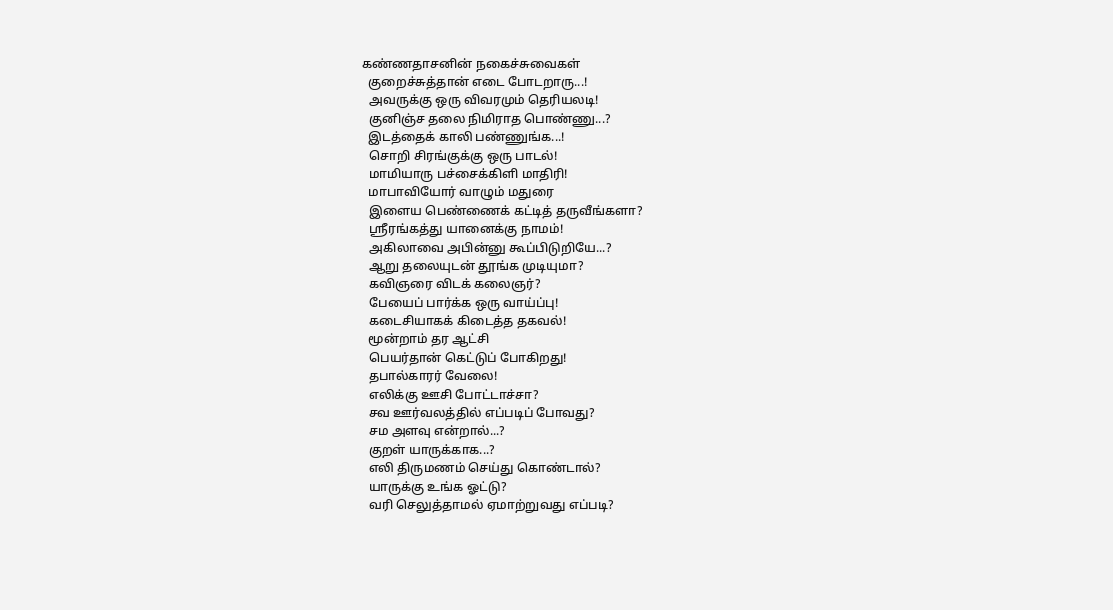கண்ணதாசனின் நகைச்சுவைகள்
  குறைச்சுத்தான் எடை போடறாரு...!
  அவருக்கு ஒரு விவரமும் தெரியலடி!
  குனிஞ்ச தலை நிமிராத பொண்ணு...?
  இடத்தைக் காலி பண்ணுங்க...!
  சொறி சிரங்குக்கு ஒரு பாடல்!
  மாமியாரு பச்சைக்கிளி மாதிரி!
  மாபாவியோர் வாழும் மதுரை
  இளைய பெண்ணைக் கட்டித் தருவீங்களா?
  ஸ்ரீரங்கத்து யானைக்கு நாமம்!
  அகிலாவை அபின்னு கூப்பிடுறியே...?
  ஆறு தலையுடன் தூங்க முடியுமா?
  கவிஞரை விடக் கலைஞர்?
  பேயைப் பார்க்க ஒரு வாய்ப்பு!
  கடைசியாகக் கிடைத்த தகவல்!
  மூன்றாம் தர ஆட்சி
  பெயர்தான் கெட்டுப் போகிறது!
  தபால்காரர் வேலை!
  எலிக்கு ஊசி போட்டாச்சா?
  சவ ஊர்வலத்தில் எப்படிப் போவது?
  சம அளவு என்றால்...?
  குறள் யாருக்காக...?
  எலி திருமணம் செய்து கொண்டால்?
  யாருக்கு உங்க ஓட்டு?
  வரி செலுத்தாமல் ஏமாற்றுவது எப்படி?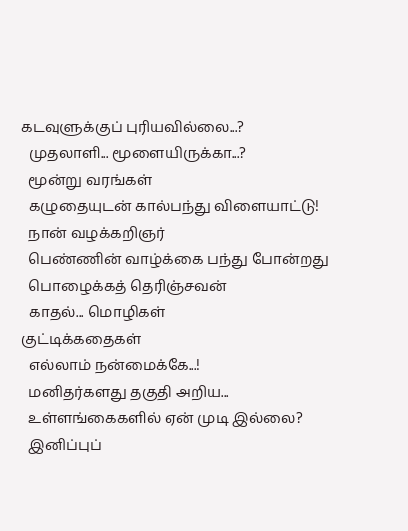கடவுளுக்குப் புரியவில்லை...?
  முதலாளி... மூளையிருக்கா...?
  மூன்று வரங்கள்
  கழுதையுடன் கால்பந்து விளையாட்டு!
  நான் வழக்கறிஞர்
  பெண்ணின் வாழ்க்கை பந்து போன்றது
  பொழைக்கத் தெரிஞ்சவன்
  காதல்... மொழிகள்
குட்டிக்கதைகள்
  எல்லாம் நன்மைக்கே...!
  மனிதர்களது தகுதி அறிய...
  உள்ளங்கைகளில் ஏன் முடி இல்லை?
  இனிப்புப்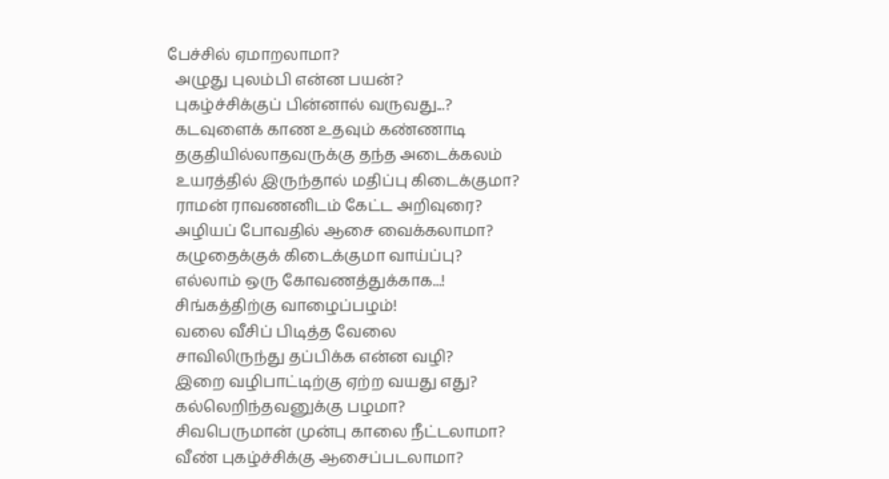பேச்சில் ஏமாறலாமா?
  அழுது புலம்பி என்ன பயன்?
  புகழ்ச்சிக்குப் பின்னால் வருவது...?
  கடவுளைக் காண உதவும் கண்ணாடி
  தகுதியில்லாதவருக்கு தந்த அடைக்கலம்
  உயரத்தில் இருந்தால் மதிப்பு கிடைக்குமா?
  ராமன் ராவணனிடம் கேட்ட அறிவுரை?
  அழியப் போவதில் ஆசை வைக்கலாமா?
  கழுதைக்குக் கிடைக்குமா வாய்ப்பு?
  எல்லாம் ஒரு கோவணத்துக்காக...!
  சிங்கத்திற்கு வாழைப்பழம்!
  வலை வீசிப் பிடித்த வேலை
  சாவிலிருந்து தப்பிக்க என்ன வழி?
  இறை வழிபாட்டிற்கு ஏற்ற வயது எது?
  கல்லெறிந்தவனுக்கு பழமா?
  சிவபெருமான் முன்பு காலை நீட்டலாமா?
  வீண் புகழ்ச்சிக்கு ஆசைப்படலாமா?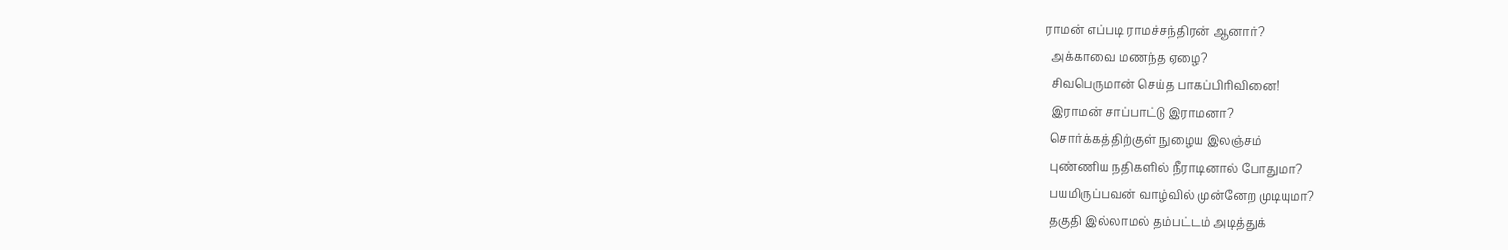ராமன் எப்படி ராமச்சந்திரன் ஆனார்?
  அக்காவை மணந்த ஏழை?
  சிவபெருமான் செய்த பாகப்பிரிவினை!
  இராமன் சாப்பாட்டு இராமனா?
  சொர்க்கத்திற்குள் நுழைய இலஞ்சம்
  புண்ணிய நதிகளில் நீராடினால் போதுமா?
  பயமிருப்பவன் வாழ்வில் முன்னேற முடியுமா?
  தகுதி இல்லாமல் தம்பட்டம் அடித்துக்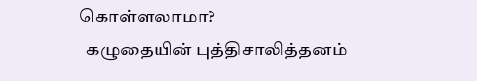கொள்ளலாமா?
  கழுதையின் புத்திசாலித்தனம்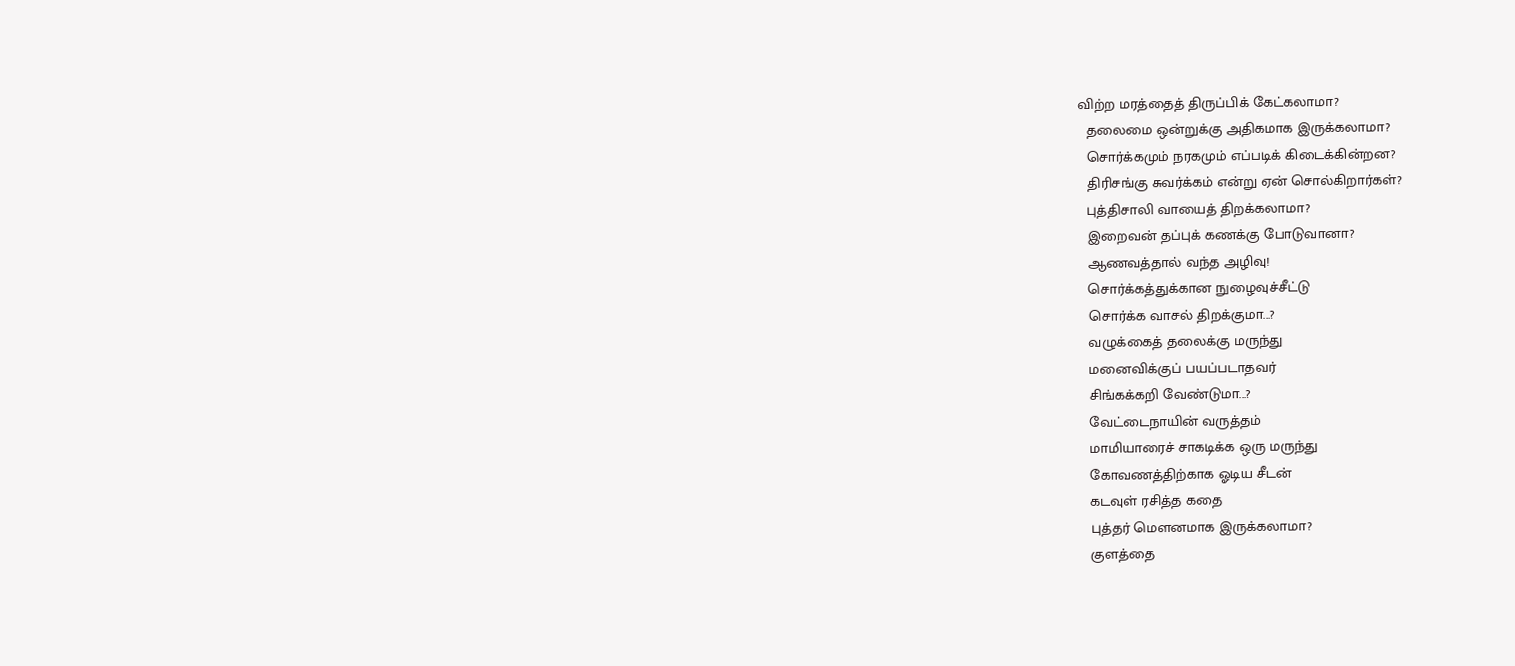விற்ற மரத்தைத் திருப்பிக் கேட்கலாமா?
  தலைமை ஒன்றுக்கு அதிகமாக இருக்கலாமா?
  சொர்க்கமும் நரகமும் எப்படிக் கிடைக்கின்றன?
  திரிசங்கு சுவர்க்கம் என்று ஏன் சொல்கிறார்கள்?
  புத்திசாலி வாயைத் திறக்கலாமா?
  இறைவன் தப்புக் கணக்கு போடுவானா?
  ஆணவத்தால் வந்த அழிவு!
  சொர்க்கத்துக்கான நுழைவுச்சீட்டு
  சொர்க்க வாசல் திறக்குமா...?
  வழுக்கைத் தலைக்கு மருந்து
  மனைவிக்குப் பயப்படாதவர்
  சிங்கக்கறி வேண்டுமா...?
  வேட்டைநாயின் வருத்தம்
  மாமியாரைச் சாகடிக்க ஒரு மருந்து
  கோவணத்திற்காக ஓடிய சீடன்
  கடவுள் ரசித்த கதை
  புத்தர் மௌனமாக இருக்கலாமா?
  குளத்தை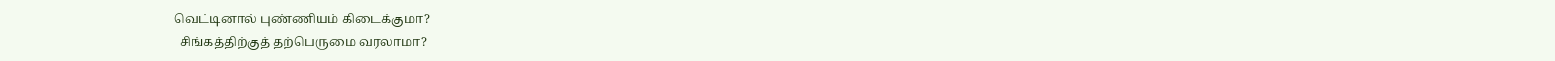வெட்டினால் புண்ணியம் கிடைக்குமா?
  சிங்கத்திற்குத் தற்பெருமை வரலாமா?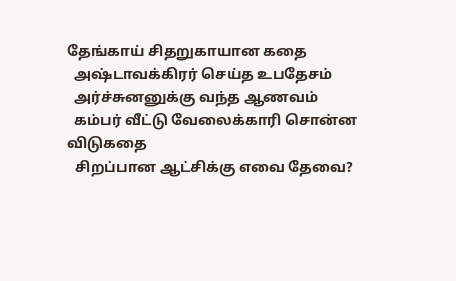தேங்காய் சிதறுகாயான கதை
  அஷ்டாவக்கிரர் செய்த உபதேசம்
  அர்ச்சுனனுக்கு வந்த ஆணவம்
  கம்பர் வீட்டு வேலைக்காரி சொன்ன விடுகதை
  சிறப்பான ஆட்சிக்கு எவை தேவை?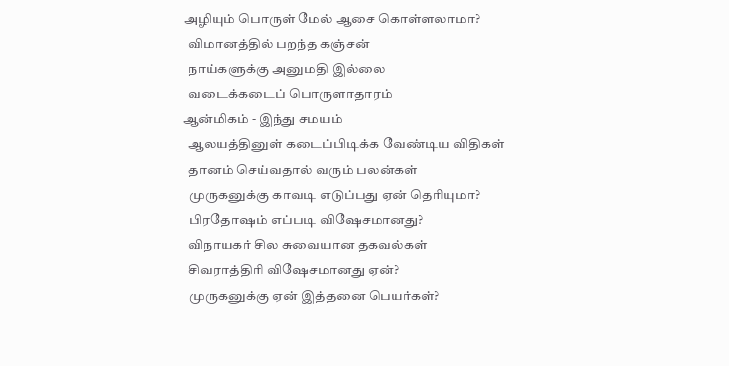அழியும் பொருள் மேல் ஆசை கொள்ளலாமா?
  விமானத்தில் பறந்த கஞ்சன்
  நாய்களுக்கு அனுமதி இல்லை
  வடைக்கடைப் பொருளாதாரம்
ஆன்மிகம் - இந்து சமயம்
  ஆலயத்தினுள் கடைப்பிடிக்க வேண்டிய விதிகள்
  தானம் செய்வதால் வரும் பலன்கள்
  முருகனுக்கு காவடி எடுப்பது ஏன் தெரியுமா?
  பிரதோஷம் எப்படி விஷேசமானது?
  விநாயகர் சில சுவையான தகவல்கள்
  சிவராத்திரி விஷேசமானது ஏன்?
  முருகனுக்கு ஏன் இத்தனை பெயர்கள்?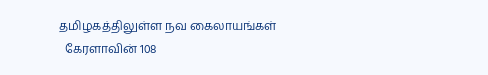தமிழகத்திலுள்ள நவ கைலாயங்கள்
  கேரளாவின் 108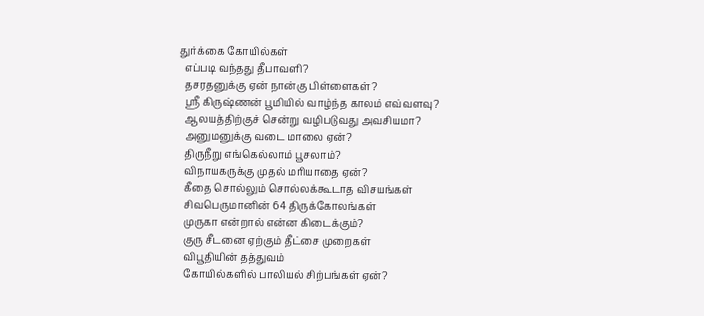துர்க்கை கோயில்கள்
  எப்படி வந்தது தீபாவளி?
  தசரதனுக்கு ஏன் நான்கு பிள்ளைகள்?
  ஸ்ரீ கிருஷ்ணன் பூமியில் வாழ்ந்த காலம் எவ்வளவு?
  ஆலயத்திற்குச் சென்று வழிபடுவது அவசியமா?
  அனுமனுக்கு வடை மாலை ஏன்?
  திருநீறு எங்கெல்லாம் பூசலாம்?
  விநாயகருக்கு முதல் மரியாதை ஏன்?
  கீதை சொல்லும் சொல்லக்கூடாத விசயங்கள்
  சிவபெருமானின் 64 திருக்கோலங்கள்
  முருகா என்றால் என்ன கிடைக்கும்?
  குரு சீடனை ஏற்கும் தீட்சை முறைகள்
  விபூதியின் தத்துவம்
  கோயில்களில் பாலியல் சிற்பங்கள் ஏன்?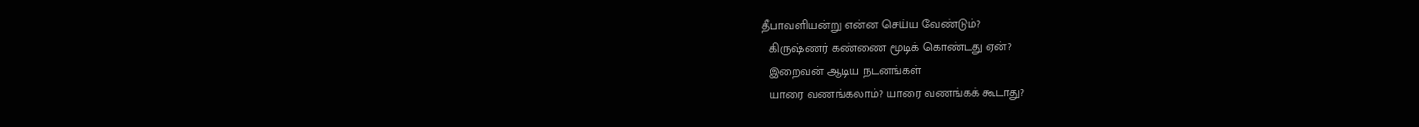தீபாவளியன்று என்ன செய்ய வேண்டும்?
  கிருஷ்ணர் கண்ணை மூடிக் கொண்டது ஏன்?
  இறைவன் ஆடிய நடனங்கள்
  யாரை வணங்கலாம்? யாரை வணங்கக் கூடாது?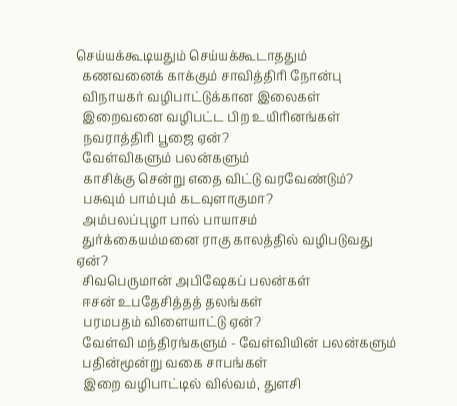செய்யக்கூடியதும் செய்யக்கூடாததும்
  கணவனைக் காக்கும் சாவித்திரி நோன்பு
  விநாயகர் வழிபாட்டுக்கான இலைகள்
  இறைவனை வழிபட்ட பிற உயிரினங்கள்
  நவராத்திரி பூஜை ஏன்?
  வேள்விகளும் பலன்களும்
  காசிக்கு சென்று எதை விட்டு வரவேண்டும்?
  பசுவும் பாம்பும் கடவுளாகுமா?
  அம்பலப்புழா பால் பாயாசம்
  துர்க்கையம்மனை ராகு காலத்தில் வழிபடுவது ஏன்?
  சிவபெருமான் அபிஷேகப் பலன்கள்
  ஈசன் உபதேசித்தத் தலங்கள்
  பரமபதம் விளையாட்டு ஏன்?
  வேள்வி மந்திரங்களும் - வேள்வியின் பலன்களும்
  பதின்மூன்று வகை சாபங்கள்
  இறை வழிபாட்டில் வில்வம், துளசி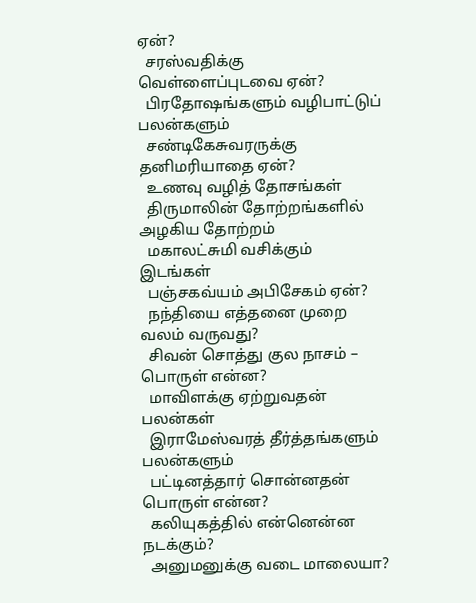ஏன்?
  சரஸ்வதிக்கு வெள்ளைப்புடவை ஏன்?
  பிரதோஷங்களும் வழிபாட்டுப் பலன்களும்
  சண்டிகேசுவரருக்கு தனிமரியாதை ஏன்?
  உணவு வழித் தோசங்கள்
  திருமாலின் தோற்றங்களில் அழகிய தோற்றம்
  மகாலட்சுமி வசிக்கும் இடங்கள்
  பஞ்சகவ்யம் அபிசேகம் ஏன்?
  நந்தியை எத்தனை முறை வலம் வருவது?
  சிவன் சொத்து குல நாசம் – பொருள் என்ன?
  மாவிளக்கு ஏற்றுவதன் பலன்கள்
  இராமேஸ்வரத் தீர்த்தங்களும் பலன்களும்
  பட்டினத்தார் சொன்னதன் பொருள் என்ன?
  கலியுகத்தில் என்னென்ன நடக்கும்?
  அனுமனுக்கு வடை மாலையா?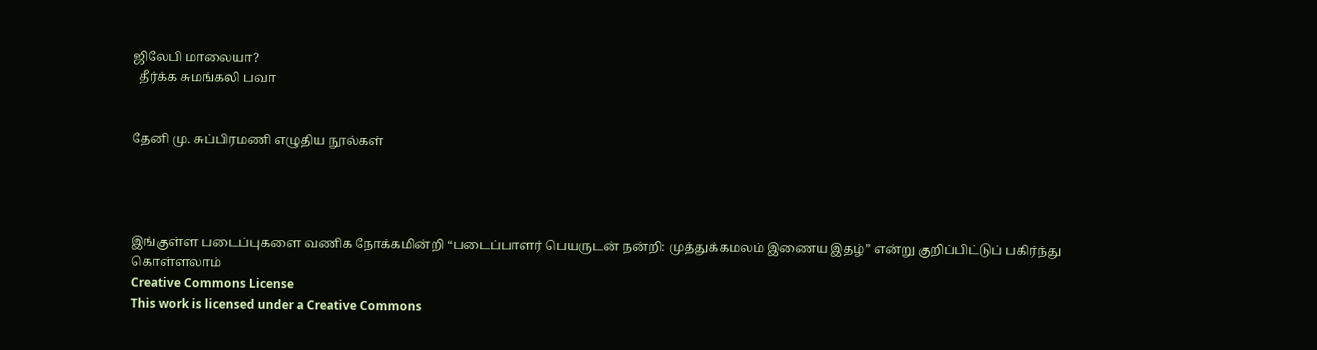ஜிலேபி மாலையா?
  தீர்க்க சுமங்கலி பவா


தேனி மு. சுப்பிரமணி எழுதிய நூல்கள்




இங்குள்ள படைப்புகளை வணிக நோக்கமின்றி “படைப்பாளர் பெயருடன் நன்றி: முத்துக்கமலம் இணைய இதழ்” என்று குறிப்பிட்டுப் பகிர்ந்து கொள்ளலாம்
Creative Commons License
This work is licensed under a Creative Commons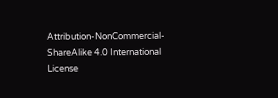Attribution-NonCommercial-ShareAlike 4.0 International License